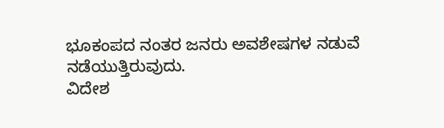ಭೂಕಂಪದ ನಂತರ ಜನರು ಅವಶೇಷಗಳ ನಡುವೆ ನಡೆಯುತ್ತಿರುವುದು.
ವಿದೇಶ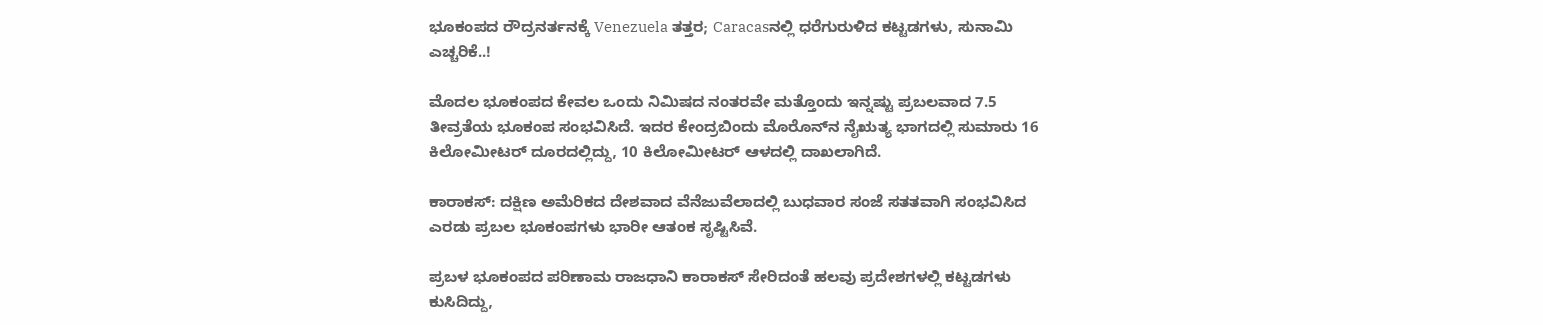ಭೂಕಂಪದ ರೌದ್ರನರ್ತನಕ್ಕೆ Venezuela ತತ್ತರ; Caracasನಲ್ಲಿ ಧರೆಗುರುಳಿದ ಕಟ್ಟಡಗಳು, ಸುನಾಮಿ ಎಚ್ಚರಿಕೆ..!

ಮೊದಲ ಭೂಕಂಪದ ಕೇವಲ ಒಂದು ನಿಮಿಷದ ನಂತರವೇ ಮತ್ತೊಂದು ಇನ್ನಷ್ಟು ಪ್ರಬಲವಾದ 7.5 ತೀವ್ರತೆಯ ಭೂಕಂಪ ಸಂಭವಿಸಿದೆ. ಇದರ ಕೇಂದ್ರಬಿಂದು ಮೊರೊನ್‌ನ ನೈಋತ್ಯ ಭಾಗದಲ್ಲಿ ಸುಮಾರು 16 ಕಿಲೋಮೀಟರ್ ದೂರದಲ್ಲಿದ್ದು, 10 ಕಿಲೋಮೀಟರ್ ಆಳದಲ್ಲಿ ದಾಖಲಾಗಿದೆ.

ಕಾರಾಕಸ್: ದಕ್ಷಿಣ ಅಮೆರಿಕದ ದೇಶವಾದ ವೆನೆಜುವೆಲಾದಲ್ಲಿ ಬುಧವಾರ ಸಂಜೆ ಸತತವಾಗಿ ಸಂಭವಿಸಿದ ಎರಡು ಪ್ರಬಲ ಭೂಕಂಪಗಳು ಭಾರೀ ಆತಂಕ ಸೃಷ್ಟಿಸಿವೆ.

ಪ್ರಬಳ ಭೂಕಂಪದ ಪರಿಣಾಮ ರಾಜಧಾನಿ ಕಾರಾಕಸ್ ಸೇರಿದಂತೆ ಹಲವು ಪ್ರದೇಶಗಳಲ್ಲಿ ಕಟ್ಟಡಗಳು ಕುಸಿದಿದ್ದು,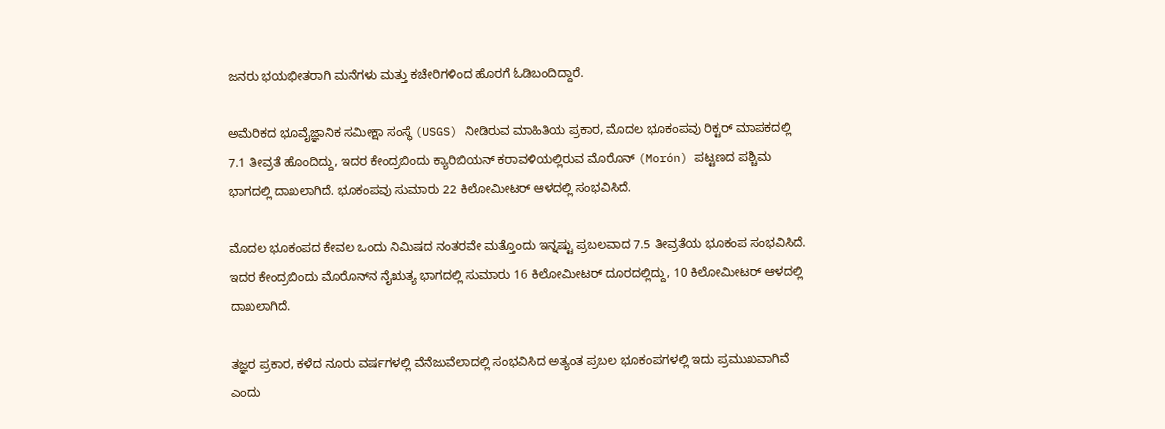ಜನರು ಭಯಭೀತರಾಗಿ ಮನೆಗಳು ಮತ್ತು ಕಚೇರಿಗಳಿಂದ ಹೊರಗೆ ಓಡಿಬಂದಿದ್ದಾರೆ.

ಅಮೆರಿಕದ ಭೂವೈಜ್ಞಾನಿಕ ಸಮೀಕ್ಷಾ ಸಂಸ್ಥೆ (USGS) ನೀಡಿರುವ ಮಾಹಿತಿಯ ಪ್ರಕಾರ, ಮೊದಲ ಭೂಕಂಪವು ರಿಕ್ಟರ್ ಮಾಪಕದಲ್ಲಿ 7.1 ತೀವ್ರತೆ ಹೊಂದಿದ್ದು, ಇದರ ಕೇಂದ್ರಬಿಂದು ಕ್ಯಾರಿಬಿಯನ್ ಕರಾವಳಿಯಲ್ಲಿರುವ ಮೊರೊನ್ (Morón) ಪಟ್ಟಣದ ಪಶ್ಚಿಮ ಭಾಗದಲ್ಲಿ ದಾಖಲಾಗಿದೆ. ಭೂಕಂಪವು ಸುಮಾರು 22 ಕಿಲೋಮೀಟರ್ ಆಳದಲ್ಲಿ ಸಂಭವಿಸಿದೆ.

ಮೊದಲ ಭೂಕಂಪದ ಕೇವಲ ಒಂದು ನಿಮಿಷದ ನಂತರವೇ ಮತ್ತೊಂದು ಇನ್ನಷ್ಟು ಪ್ರಬಲವಾದ 7.5 ತೀವ್ರತೆಯ ಭೂಕಂಪ ಸಂಭವಿಸಿದೆ. ಇದರ ಕೇಂದ್ರಬಿಂದು ಮೊರೊನ್‌ನ ನೈಋತ್ಯ ಭಾಗದಲ್ಲಿ ಸುಮಾರು 16 ಕಿಲೋಮೀಟರ್ ದೂರದಲ್ಲಿದ್ದು, 10 ಕಿಲೋಮೀಟರ್ ಆಳದಲ್ಲಿ ದಾಖಲಾಗಿದೆ.

ತಜ್ಞರ ಪ್ರಕಾರ, ಕಳೆದ ನೂರು ವರ್ಷಗಳಲ್ಲಿ ವೆನೆಜುವೆಲಾದಲ್ಲಿ ಸಂಭವಿಸಿದ ಅತ್ಯಂತ ಪ್ರಬಲ ಭೂಕಂಪಗಳಲ್ಲಿ ಇದು ಪ್ರಮುಖವಾಗಿವೆ ಎಂದು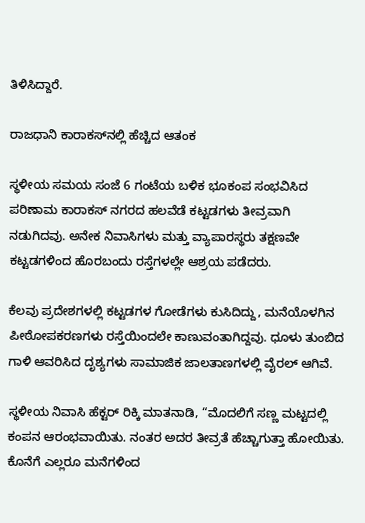ತಿಳಿಸಿದ್ದಾರೆ.

ರಾಜಧಾನಿ ಕಾರಾಕಸ್‌ನಲ್ಲಿ ಹೆಚ್ಚಿದ ಆತಂಕ

ಸ್ಥಳೀಯ ಸಮಯ ಸಂಜೆ 6 ಗಂಟೆಯ ಬಳಿಕ ಭೂಕಂಪ ಸಂಭವಿಸಿದ ಪರಿಣಾಮ ಕಾರಾಕಸ್ ನಗರದ ಹಲವೆಡೆ ಕಟ್ಟಡಗಳು ತೀವ್ರವಾಗಿ ನಡುಗಿದವು. ಅನೇಕ ನಿವಾಸಿಗಳು ಮತ್ತು ವ್ಯಾಪಾರಸ್ಥರು ತಕ್ಷಣವೇ ಕಟ್ಟಡಗಳಿಂದ ಹೊರಬಂದು ರಸ್ತೆಗಳಲ್ಲೇ ಆಶ್ರಯ ಪಡೆದರು.

ಕೆಲವು ಪ್ರದೇಶಗಳಲ್ಲಿ ಕಟ್ಟಡಗಳ ಗೋಡೆಗಳು ಕುಸಿದಿದ್ದು, ಮನೆಯೊಳಗಿನ ಪೀಠೋಪಕರಣಗಳು ರಸ್ತೆಯಿಂದಲೇ ಕಾಣುವಂತಾಗಿದ್ದವು. ಧೂಳು ತುಂಬಿದ ಗಾಳಿ ಆವರಿಸಿದ ದೃಶ್ಯಗಳು ಸಾಮಾಜಿಕ ಜಾಲತಾಣಗಳಲ್ಲಿ ವೈರಲ್ ಆಗಿವೆ.

ಸ್ಥಳೀಯ ನಿವಾಸಿ ಹೆಕ್ಟರ್ ರಿಕ್ಕಿ ಮಾತನಾಡಿ, “ಮೊದಲಿಗೆ ಸಣ್ಣ ಮಟ್ಟದಲ್ಲಿ ಕಂಪನ ಆರಂಭವಾಯಿತು. ನಂತರ ಅದರ ತೀವ್ರತೆ ಹೆಚ್ಚಾಗುತ್ತಾ ಹೋಯಿತು. ಕೊನೆಗೆ ಎಲ್ಲರೂ ಮನೆಗಳಿಂದ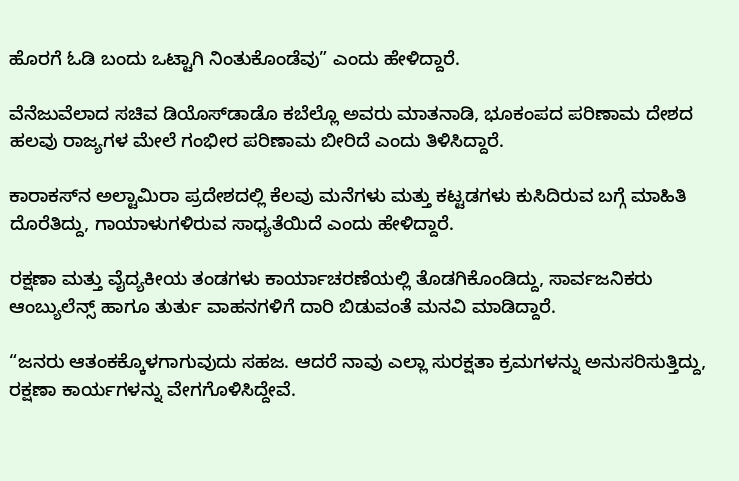ಹೊರಗೆ ಓಡಿ ಬಂದು ಒಟ್ಟಾಗಿ ನಿಂತುಕೊಂಡೆವು” ಎಂದು ಹೇಳಿದ್ದಾರೆ.

ವೆನೆಜುವೆಲಾದ ಸಚಿವ ಡಿಯೊಸ್‌ಡಾಡೊ ಕಬೆಲ್ಲೊ ಅವರು ಮಾತನಾಡಿ, ಭೂಕಂಪದ ಪರಿಣಾಮ ದೇಶದ ಹಲವು ರಾಜ್ಯಗಳ ಮೇಲೆ ಗಂಭೀರ ಪರಿಣಾಮ ಬೀರಿದೆ ಎಂದು ತಿಳಿಸಿದ್ದಾರೆ.

ಕಾರಾಕಸ್‌ನ ಅಲ್ಟಾಮಿರಾ ಪ್ರದೇಶದಲ್ಲಿ ಕೆಲವು ಮನೆಗಳು ಮತ್ತು ಕಟ್ಟಡಗಳು ಕುಸಿದಿರುವ ಬಗ್ಗೆ ಮಾಹಿತಿ ದೊರೆತಿದ್ದು, ಗಾಯಾಳುಗಳಿರುವ ಸಾಧ್ಯತೆಯಿದೆ ಎಂದು ಹೇಳಿದ್ದಾರೆ.

ರಕ್ಷಣಾ ಮತ್ತು ವೈದ್ಯಕೀಯ ತಂಡಗಳು ಕಾರ್ಯಾಚರಣೆಯಲ್ಲಿ ತೊಡಗಿಕೊಂಡಿದ್ದು, ಸಾರ್ವಜನಿಕರು ಆಂಬ್ಯುಲೆನ್ಸ್ ಹಾಗೂ ತುರ್ತು ವಾಹನಗಳಿಗೆ ದಾರಿ ಬಿಡುವಂತೆ ಮನವಿ ಮಾಡಿದ್ದಾರೆ.

“ಜನರು ಆತಂಕಕ್ಕೊಳಗಾಗುವುದು ಸಹಜ. ಆದರೆ ನಾವು ಎಲ್ಲಾ ಸುರಕ್ಷತಾ ಕ್ರಮಗಳನ್ನು ಅನುಸರಿಸುತ್ತಿದ್ದು, ರಕ್ಷಣಾ ಕಾರ್ಯಗಳನ್ನು ವೇಗಗೊಳಿಸಿದ್ದೇವೆ.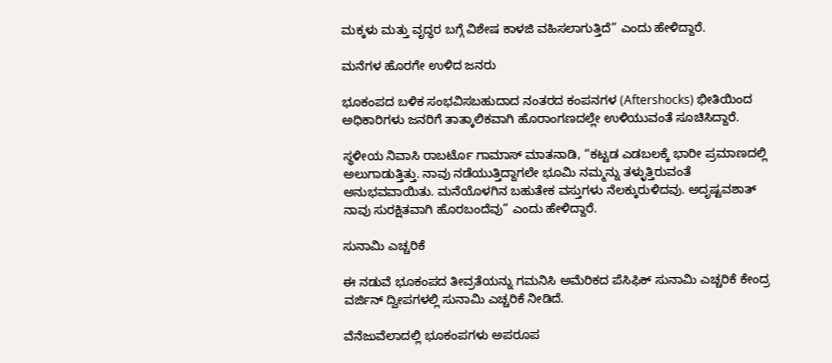ಮಕ್ಕಳು ಮತ್ತು ವೃದ್ಧರ ಬಗ್ಗೆ ವಿಶೇಷ ಕಾಳಜಿ ವಹಿಸಲಾಗುತ್ತಿದೆ” ಎಂದು ಹೇಳಿದ್ದಾರೆ.

ಮನೆಗಳ ಹೊರಗೇ ಉಳಿದ ಜನರು

ಭೂಕಂಪದ ಬಳಿಕ ಸಂಭವಿಸಬಹುದಾದ ನಂತರದ ಕಂಪನಗಳ (Aftershocks) ಭೀತಿಯಿಂದ ಅಧಿಕಾರಿಗಳು ಜನರಿಗೆ ತಾತ್ಕಾಲಿಕವಾಗಿ ಹೊರಾಂಗಣದಲ್ಲೇ ಉಳಿಯುವಂತೆ ಸೂಚಿಸಿದ್ದಾರೆ.

ಸ್ಥಳೀಯ ನಿವಾಸಿ ರಾಬರ್ಟೊ ಗಾಮಾಸ್ ಮಾತನಾಡಿ, “ಕಟ್ಟಡ ಎಡಬಲಕ್ಕೆ ಭಾರೀ ಪ್ರಮಾಣದಲ್ಲಿ ಅಲುಗಾಡುತ್ತಿತ್ತು. ನಾವು ನಡೆಯುತ್ತಿದ್ದಾಗಲೇ ಭೂಮಿ ನಮ್ಮನ್ನು ತಳ್ಳುತ್ತಿರುವಂತೆ ಅನುಭವವಾಯಿತು. ಮನೆಯೊಳಗಿನ ಬಹುತೇಕ ವಸ್ತುಗಳು ನೆಲಕ್ಕುರುಳಿದವು. ಅದೃಷ್ಟವಶಾತ್ ನಾವು ಸುರಕ್ಷಿತವಾಗಿ ಹೊರಬಂದೆವು” ಎಂದು ಹೇಳಿದ್ದಾರೆ.

ಸುನಾಮಿ ಎಚ್ಚರಿಕೆ

ಈ ನಡುವೆ ಭೂಕಂಪದ ತೀವ್ರತೆಯನ್ನು ಗಮನಿಸಿ ಅಮೆರಿಕದ ಪೆಸಿಫಿಕ್ ಸುನಾಮಿ ಎಚ್ಚರಿಕೆ ಕೇಂದ್ರ ವರ್ಜಿನ್ ದ್ವೀಪಗಳಲ್ಲಿ ಸುನಾಮಿ ಎಚ್ಚರಿಕೆ ನೀಡಿದೆ.

ವೆನೆಜುವೆಲಾದಲ್ಲಿ ಭೂಕಂಪಗಳು ಅಪರೂಪ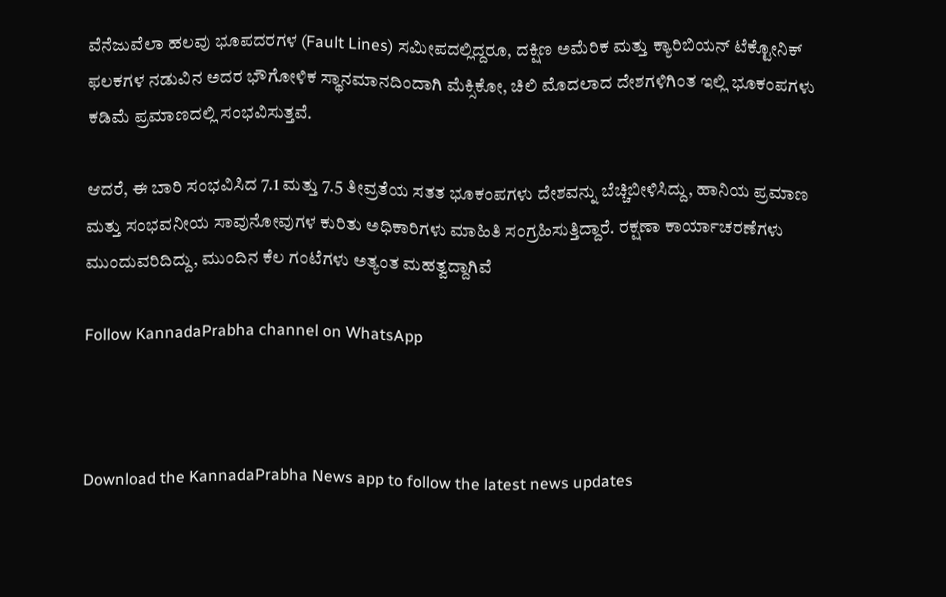ವೆನೆಜುವೆಲಾ ಹಲವು ಭೂಪದರಗಳ (Fault Lines) ಸಮೀಪದಲ್ಲಿದ್ದರೂ, ದಕ್ಷಿಣ ಅಮೆರಿಕ ಮತ್ತು ಕ್ಯಾರಿಬಿಯನ್ ಟೆಕ್ಟೋನಿಕ್ ಫಲಕಗಳ ನಡುವಿನ ಅದರ ಭೌಗೋಳಿಕ ಸ್ಥಾನಮಾನದಿಂದಾಗಿ ಮೆಕ್ಸಿಕೋ, ಚಿಲಿ ಮೊದಲಾದ ದೇಶಗಳಿಗಿಂತ ಇಲ್ಲಿ ಭೂಕಂಪಗಳು ಕಡಿಮೆ ಪ್ರಮಾಣದಲ್ಲಿ ಸಂಭವಿಸುತ್ತವೆ.

ಆದರೆ, ಈ ಬಾರಿ ಸಂಭವಿಸಿದ 7.1 ಮತ್ತು 7.5 ತೀವ್ರತೆಯ ಸತತ ಭೂಕಂಪಗಳು ದೇಶವನ್ನು ಬೆಚ್ಚಿಬೀಳಿಸಿದ್ದು, ಹಾನಿಯ ಪ್ರಮಾಣ ಮತ್ತು ಸಂಭವನೀಯ ಸಾವುನೋವುಗಳ ಕುರಿತು ಅಧಿಕಾರಿಗಳು ಮಾಹಿತಿ ಸಂಗ್ರಹಿಸುತ್ತಿದ್ದಾರೆ. ರಕ್ಷಣಾ ಕಾರ್ಯಾಚರಣೆಗಳು ಮುಂದುವರಿದಿದ್ದು, ಮುಂದಿನ ಕೆಲ ಗಂಟೆಗಳು ಅತ್ಯಂತ ಮಹತ್ವದ್ದಾಗಿವೆ

Follow KannadaPrabha channel on WhatsApp



Download the KannadaPrabha News app to follow the latest news updates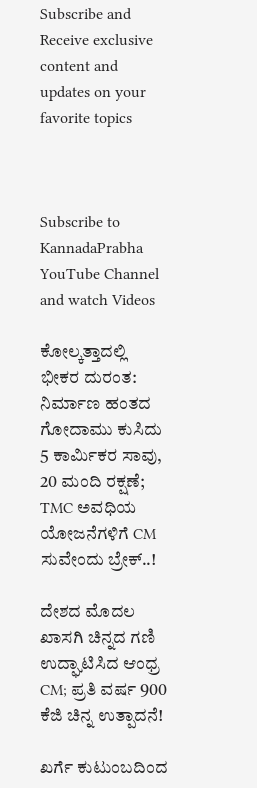Subscribe and Receive exclusive content and updates on your favorite topics



Subscribe to KannadaPrabha YouTube Channel and watch Videos

ಕೋಲ್ಕತ್ತಾದಲ್ಲಿ ಭೀಕರ ದುರಂತ: ನಿರ್ಮಾಣ ಹಂತದ ಗೋದಾಮು ಕುಸಿದು 5 ಕಾರ್ಮಿಕರ ಸಾವು, 20 ಮಂದಿ ರಕ್ಷಣೆ; TMC ಅವಧಿಯ ಯೋಜನೆಗಳಿಗೆ CM ಸುವೇಂದು ಬ್ರೇಕ್..!

ದೇಶದ ಮೊದಲ ಖಾಸಗಿ ಚಿನ್ನದ ಗಣಿ ಉದ್ಘಾಟಿಸಿದ ಆಂಧ್ರ CM; ಪ್ರತಿ ವರ್ಷ 900 ಕೆಜಿ ಚಿನ್ನ ಉತ್ಪಾದನೆ!

ಖರ್ಗೆ ಕುಟುಂಬದಿಂದ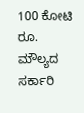100 ಕೋಟಿ ರೂ. ಮೌಲ್ಯದ ಸರ್ಕಾರಿ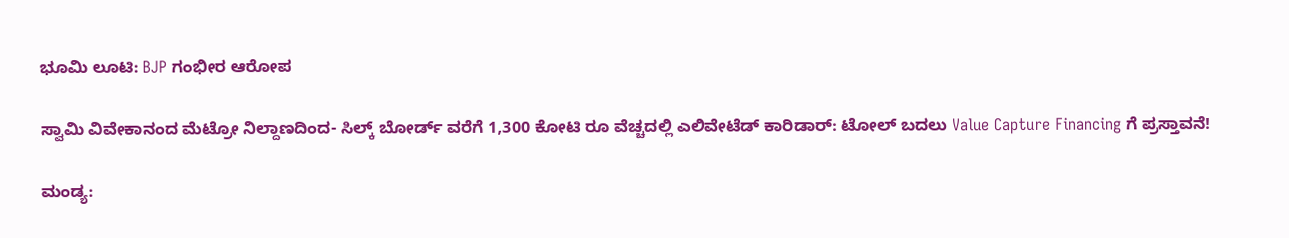ಭೂಮಿ ಲೂಟಿ: BJP ಗಂಭೀರ ಆರೋಪ

ಸ್ವಾಮಿ ವಿವೇಕಾನಂದ ಮೆಟ್ರೋ ನಿಲ್ದಾಣದಿಂದ- ಸಿಲ್ಕ್ ಬೋರ್ಡ್ ವರೆಗೆ 1,300 ಕೋಟಿ ರೂ ವೆಚ್ಚದಲ್ಲಿ ಎಲಿವೇಟೆಡ್ ಕಾರಿಡಾರ್: ಟೋಲ್ ಬದಲು Value Capture Financing ಗೆ ಪ್ರಸ್ತಾವನೆ!

ಮಂಡ್ಯ: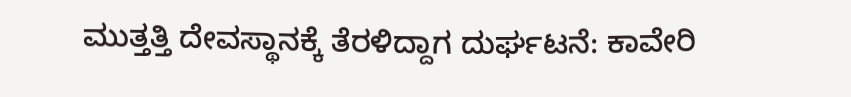ಮುತ್ತತ್ತಿ ದೇವಸ್ಥಾನಕ್ಕೆ ತೆರಳಿದ್ದಾಗ ದುರ್ಘಟನೆ: ಕಾವೇರಿ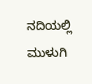ನದಿಯಲ್ಲಿ ಮುಳುಗಿ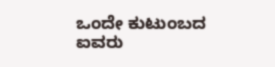ಒಂದೇ ಕುಟುಂಬದ ಐವರು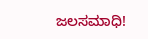ಜಲಸಮಾಧಿ!